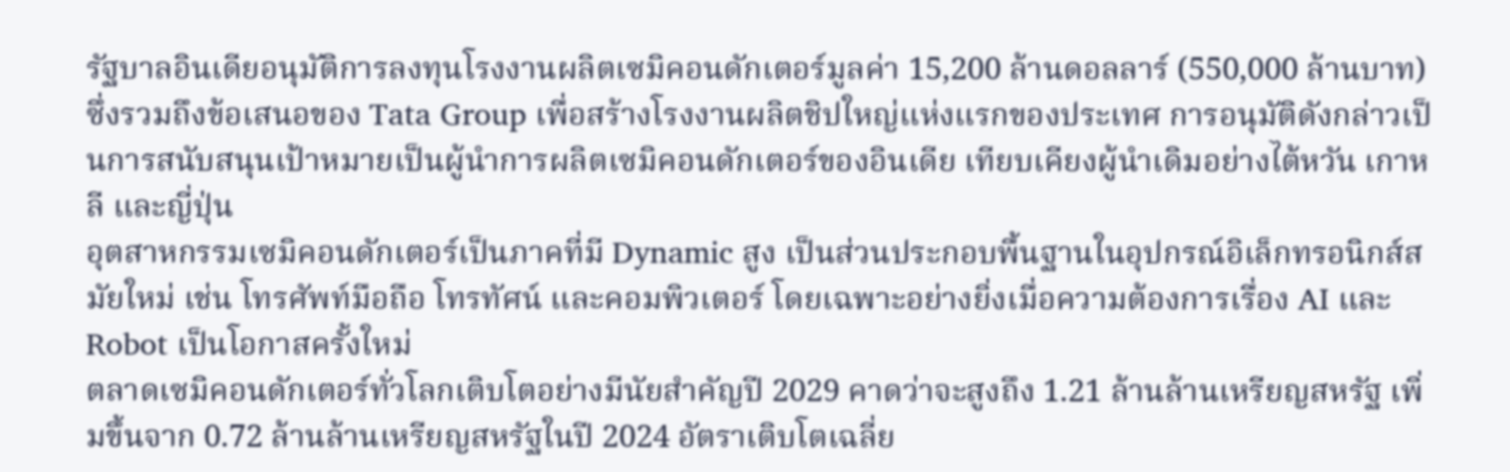รัฐบาลอินเดียอนุมัติการลงทุนโรงงานผลิตเซมิคอนดักเตอร์มูลค่า 15,200 ล้านดอลลาร์ (550,000 ล้านบาท) ซึ่งรวมถึงข้อเสนอของ Tata Group เพื่อสร้างโรงงานผลิตชิปใหญ่แห่งแรกของประเทศ การอนุมัติดังกล่าวเป็นการสนับสนุนเป้าหมายเป็นผู้นำการผลิตเซมิคอนดักเตอร์ของอินเดีย เทียบเคียงผู้นำเดิมอย่างไต้หวัน เกาหลี และญี่ปุ่น
อุตสาหกรรมเซมิคอนดักเตอร์เป็นภาคที่มี Dynamic สูง เป็นส่วนประกอบพื้นฐานในอุปกรณ์อิเล็กทรอนิกส์สมัยใหม่ เช่น โทรศัพท์มือถือ โทรทัศน์ และคอมพิวเตอร์ โดยเฉพาะอย่างยิ่งเมื่อความต้องการเรื่อง AI และ Robot เป็นโอกาสครั้งใหม่
ตลาดเซมิคอนดักเตอร์ทั่วโลกเติบโตอย่างมีนัยสําคัญปี 2029 คาดว่าจะสูงถึง 1.21 ล้านล้านเหรียญสหรัฐ เพิ่มขึ้นจาก 0.72 ล้านล้านเหรียญสหรัฐในปี 2024 อัตราเติบโตเฉลี่ย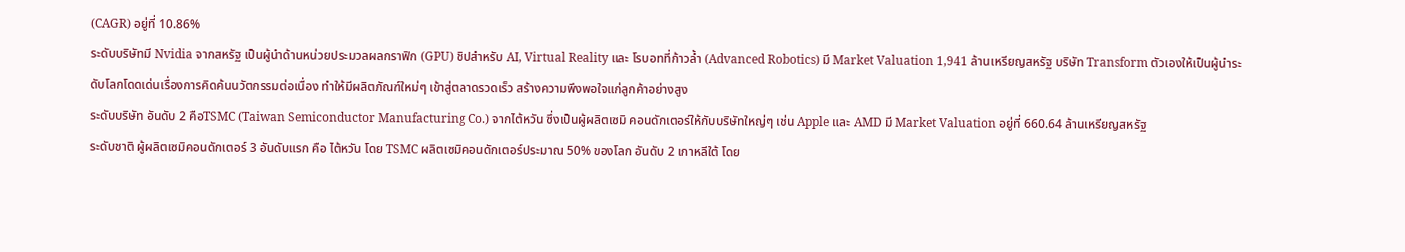(CAGR) อยู่ที่ 10.86%
ระดับบริษัทมี Nvidia จากสหรัฐ เป็นผู้นําด้านหน่วยประมวลผลกราฟิก (GPU) ชิปสำหรับ AI, Virtual Reality และ โรบอทที่ก้าวล้ำ (Advanced Robotics) มี Market Valuation 1,941 ล้านเหรียญสหรัฐ บริษัท Transform ตัวเองให้เป็นผู้นําระดับโลกโดดเด่นเรื่องการคิดค้นนวัตกรรมต่อเนื่อง ทำให้มีผลิตภัณฑ์ใหม่ๆ เข้าสู่ตลาดรวดเร็ว สร้างความพึงพอใจแก่ลูกค้าอย่างสูง
ระดับบริษัท อันดับ 2 คือTSMC (Taiwan Semiconductor Manufacturing Co.) จากไต้หวัน ซึ่งเป็นผู้ผลิตเซมิ คอนดักเตอร์ให้กับบริษัทใหญ่ๆ เช่น Apple และ AMD มี Market Valuation อยู่ที่ 660.64 ล้านเหรียญสหรัฐ
ระดับชาติ ผู้ผลิตเซมิคอนดักเตอร์ 3 อันดับแรก คือ ไต้หวัน โดย TSMC ผลิตเซมิคอนดักเตอร์ประมาณ 50% ของโลก อันดับ 2 เกาหลีใต้ โดย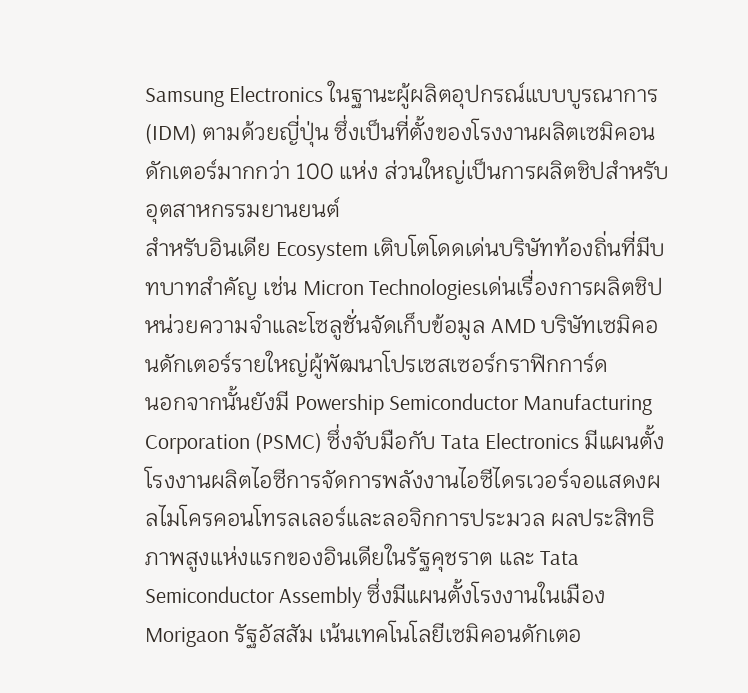Samsung Electronics ในฐานะผู้ผลิตอุปกรณ์แบบบูรณาการ(IDM) ตามด้วยญี่ปุ่น ซึ่งเป็นที่ตั้งของโรงงานผลิตเซมิคอนดักเตอร์มากกว่า 100 แห่ง ส่วนใหญ่เป็นการผลิตชิปสําหรับอุตสาหกรรมยานยนต์
สำหรับอินเดีย Ecosystem เติบโตโดดเด่นบริษัทท้องถิ่นที่มีบทบาทสำคัญ เช่น Micron Technologiesเด่นเรื่องการผลิตชิปหน่วยความจําและโซลูชั่นจัดเก็บข้อมูล AMD บริษัทเซมิคอนดักเตอร์รายใหญ่ผู้พัฒนาโปรเซสเซอร์กราฟิกการ์ด
นอกจากนั้นยังมี Powership Semiconductor Manufacturing Corporation (PSMC) ซึ่งจับมือกับ Tata Electronics มีแผนตั้งโรงงานผลิตไอซีการจัดการพลังงานไอซีไดรเวอร์จอแสดงผลไมโครคอนโทรลเลอร์และลอจิกการประมวล ผลประสิทธิภาพสูงแห่งแรกของอินเดียในรัฐคุชราต และ Tata Semiconductor Assembly ซึ่งมีแผนตั้งโรงงานในเมืองMorigaon รัฐอัสสัม เน้นเทคโนโลยีเซมิคอนดักเตอ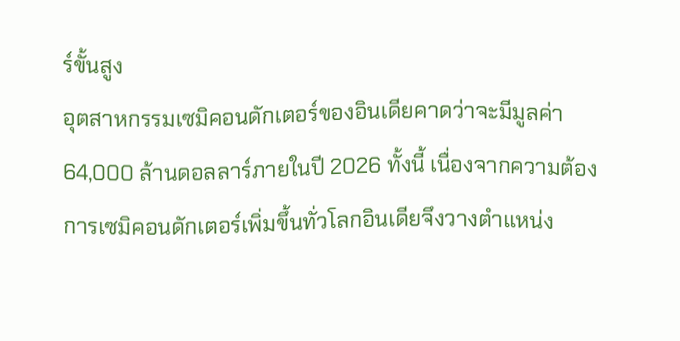ร์ขั้นสูง
อุตสาหกรรมเซมิคอนดักเตอร์ของอินเดียคาดว่าจะมีมูลค่า 64,000 ล้านดอลลาร์ภายในปี 2026 ทั้งนี้ เนื่องจากความต้องการเซมิคอนดักเตอร์เพิ่มขึ้นทั่วโลกอินเดียจึงวางตําแหน่ง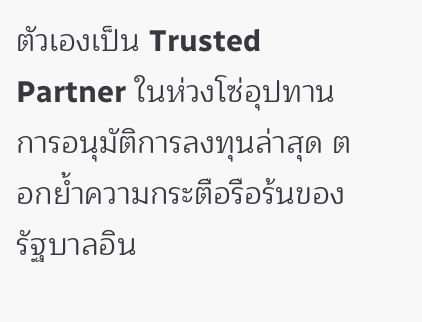ตัวเองเป็น Trusted Partner ในห่วงโซ่อุปทาน
การอนุมัติการลงทุนล่าสุด ตอกย้ำความกระตือรือร้นของรัฐบาลอิน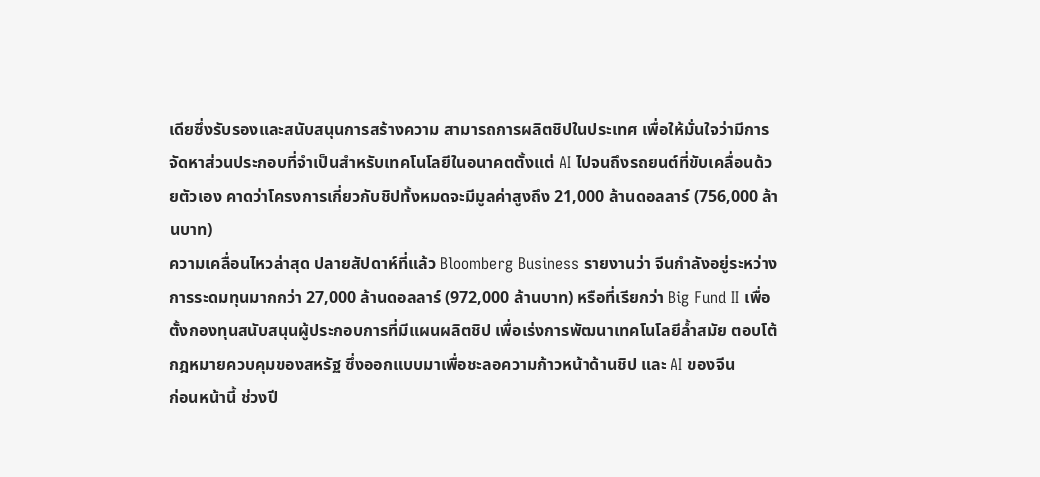เดียซึ่งรับรองและสนับสนุนการสร้างความ สามารถการผลิตชิปในประเทศ เพื่อให้มั่นใจว่ามีการจัดหาส่วนประกอบที่จำเป็นสำหรับเทคโนโลยีในอนาคตตั้งแต่ AI ไปจนถึงรถยนต์ที่ขับเคลื่อนด้วยตัวเอง คาดว่าโครงการเกี่ยวกับชิปทั้งหมดจะมีมูลค่าสูงถึง 21,000 ล้านดอลลาร์ (756,000 ล้านบาท)
ความเคลื่อนไหวล่าสุด ปลายสัปดาห์ที่แล้ว Bloomberg Business รายงานว่า จีนกําลังอยู่ระหว่างการระดมทุนมากกว่า 27,000 ล้านดอลลาร์ (972,000 ล้านบาท) หรือที่เรียกว่า Big Fund II เพื่อตั้งกองทุนสนับสนุนผู้ประกอบการที่มีแผนผลิตชิป เพื่อเร่งการพัฒนาเทคโนโลยีล้ำสมัย ตอบโต้กฎหมายควบคุมของสหรัฐ ซึ่งออกแบบมาเพื่อชะลอความก้าวหน้าด้านชิป และ AI ของจีน
ก่อนหน้านี้ ช่วงปี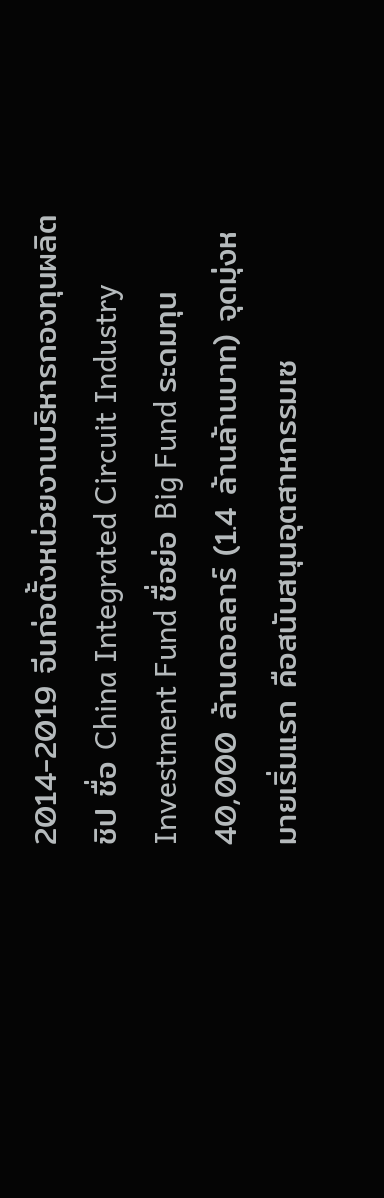2014-2019 จีนก่อตั้งหน่วยงานบริหารกองทุนผลิตชิป ชื่อ China Integrated Circuit Industry Investment Fund ชื่อย่อ Big Fund ระดมทุน 40,000 ล้านดอลลาร์ (1.4 ล้านล้านบาท) จุดมุ่งหมายเริ่มแรก คือสนับสนุนอุตสาหกรรมเซ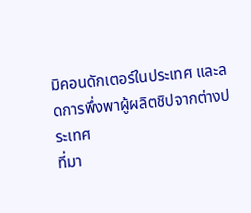มิคอนดักเตอร์ในประเทศ และลดการพึ่งพาผู้ผลิตชิปจากต่างประเทศ
ที่มา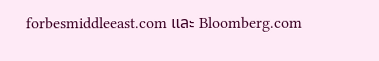forbesmiddleeast.com และ Bloomberg.com